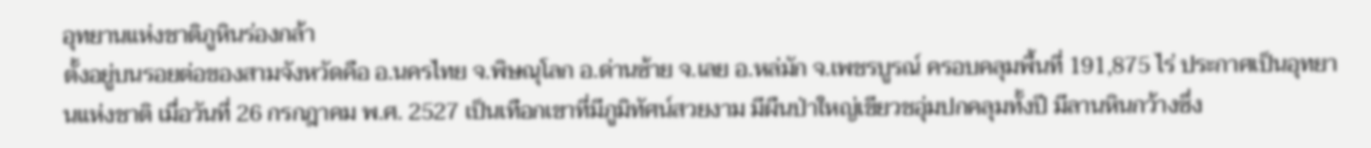อุทยานแห่งชาติภูหินร่องกล้า
ตั้งอยู่บนรอยต่อของสามจังหวัดคือ อ.นครไทย จ.พิษณุโลก อ.ด่านซ้าย จ.เลย อ.หล่มัก จ.เพชรบูรณ์ ครอบคลุมพื้นที่ 191,875 ไร่ ประกาศเป็นอุทยานแห่งชาติ เมื่อวันที่ 26 กรกฎาคม พ.ศ. 2527 เป็นเทือกเขาที่มีภูมิทัศน์สวยงาม มีผืนป่าใหญ่เขียวชอุ่มปกคลุมทั้งปี มีลานหินกว้างซึ่ง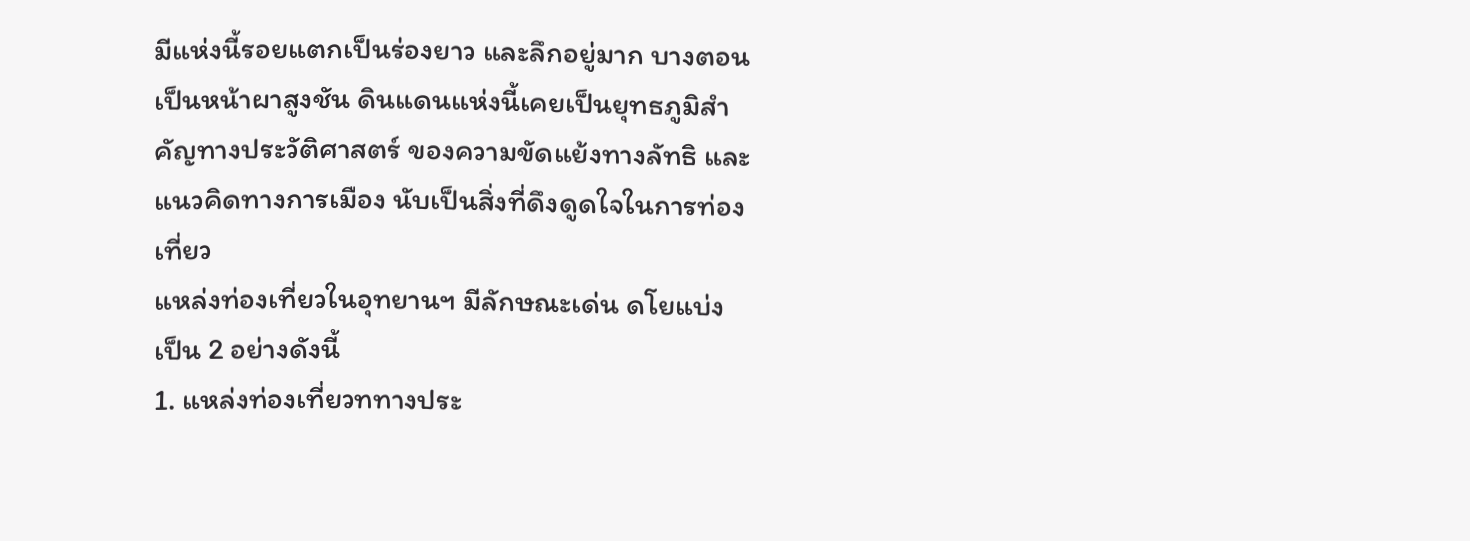มีแห่งนี้รอยแตกเป็นร่องยาว และลึกอยู่มาก บางตอนเป็นหน้าผาสูงชัน ดินแดนแห่งนี้เคยเป็นยุทธภูมิสำคัญทางประวัติศาสตร์ ของความขัดแย้งทางลัทธิ และแนวคิดทางการเมือง นับเป็นสิ่งที่ดึงดูดใจในการท่องเที่ยว
แหล่งท่องเที่ยวในอุทยานฯ มีลักษณะเด่น ดโยแบ่งเป็น 2 อย่างดังนี้
1. แหล่งท่องเที่ยวททางประ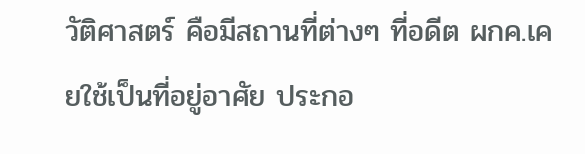วัติศาสตร์ คือมีสถานที่ต่างๆ ที่อดีต ผกค.เคยใช้เป็นที่อยู่อาศัย ประกอ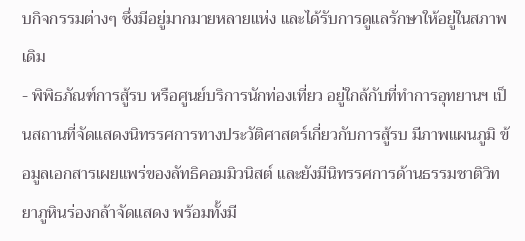บกิจกรรมต่างๆ ซึ่งมีอยู่มากมายหลายแห่ง และได้รับการดูแลรักษาให้อยู่ในสภาพเดิม
- พิพิธภัณฑ์การสู้รบ หรือศูนย์บริการนักท่องเที่ยว อยู่ใกล้กับที่ทำการอุทยานฯ เป็นสถานที่จัดแสดงนิทรรศการทางประวัติศาสตร์เกี่ยวกับการสู้รบ มีภาพแผนภูมิ ข้อมูลเอกสารเผยแพร่ของลัทธิคอมมิวนิสต์ และยังมีนิทรรศการด้านธรรมชาติวิทยาภูหินร่องกล้าจัดแสดง พร้อมทั้งมี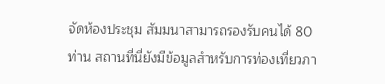จัดห้องประชุม สัมมนาสามารถรองรับคนได้ 80 ท่าน สถานที่นี่ยังมีข้อมูลสำหรับการท่องเที่ยวภา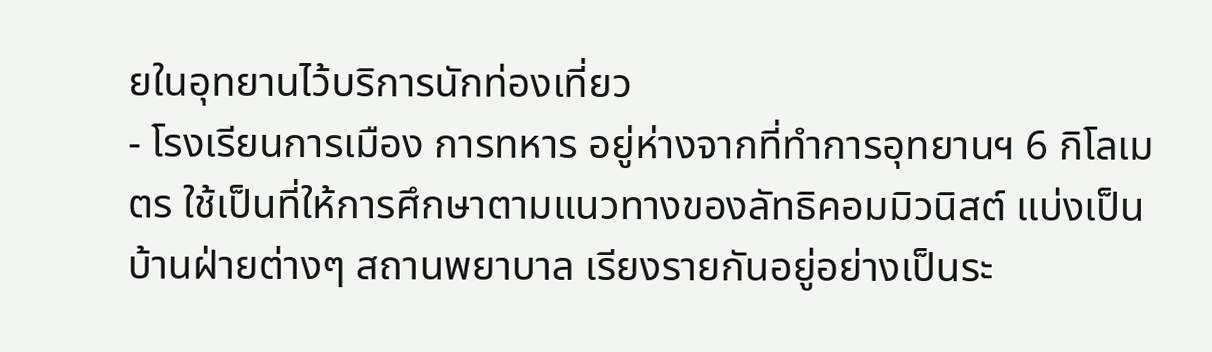ยในอุทยานไว้บริการนักท่องเที่ยว
- โรงเรียนการเมือง การทหาร อยู่ห่างจากที่ทำการอุทยานฯ 6 กิโลเมตร ใช้เป็นที่ให้การศึกษาตามแนวทางของลัทธิคอมมิวนิสต์ แบ่งเป็นบ้านฝ่ายต่างๆ สถานพยาบาล เรียงรายกันอยู่อย่างเป็นระ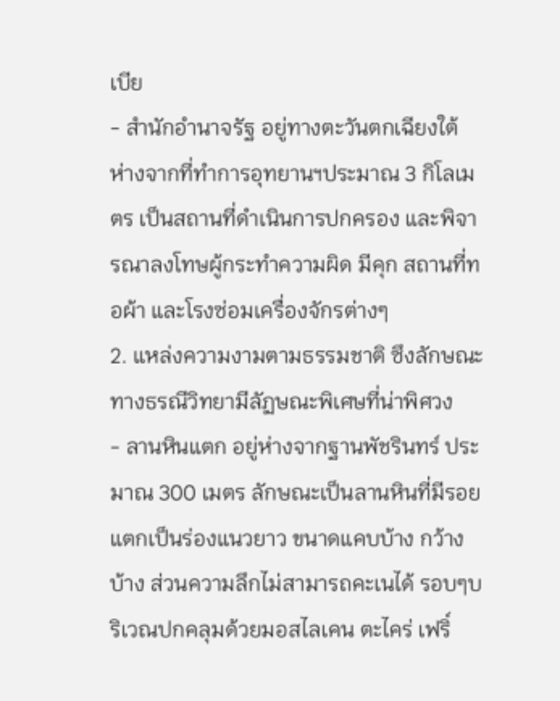เบีย
- สำนักอำนาจรัฐ อยู่ทางตะวันตกเฉียงใต้ ห่างจากที่ทำการอุทยานฯประมาณ 3 กิโลเมตร เป็นสถานที่ดำเนินการปกครอง และพิจารณาลงโทษผู้กระทำความผิด มีคุก สถานที่ทอผ้า และโรงซ่อมเครื่องจักรต่างๆ
2. แหล่งความงามตามธรรมชาติ ซึงลักษณะทางธรณีวิทยามีลัฏษณะพิเศษที่น่าพิศวง
- ลานหินแตก อยู่ห่างจากฐานพัชรินทร์ ประมาณ 300 เมตร ลักษณะเป็นลานหินที่มีรอยแตกเป็นร่องแนวยาว ขนาดแคบบ้าง กว้างบ้าง ส่วนความลึกไม่สามารถคะเนได้ รอบๆบริเวณปกคลุมด้วยมอสไลเคน ตะไคร่ เฟริ์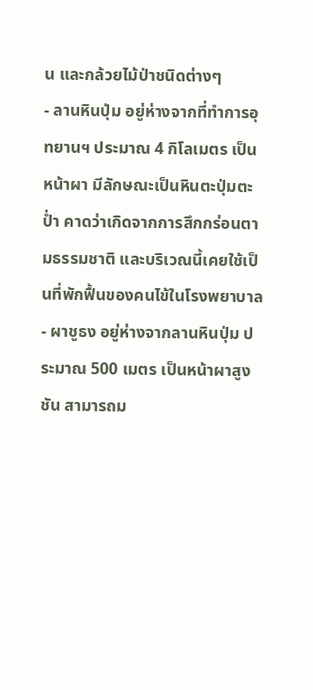น และกล้วยไม้ป่าชนิดต่างๆ
- ลานหินปุ่ม อยู่ห่างจากที่ทำการอุทยานฯ ประมาณ 4 กิโลเมตร เป็นหน้าผา มีลักษณะเป็นหินตะปุ่มตะป่ำ คาดว่าเกิดจากการสึกกร่อนตามธรรมชาติ และบริเวณนี้เคยใช้เป็นที่พักฟื้นของคนไข้ในโรงพยาบาล
- ผาชูธง อยู่ห่างจากลานหินปุ่ม ประมาณ 500 เมตร เป็นหน้าผาสูงชัน สามารถม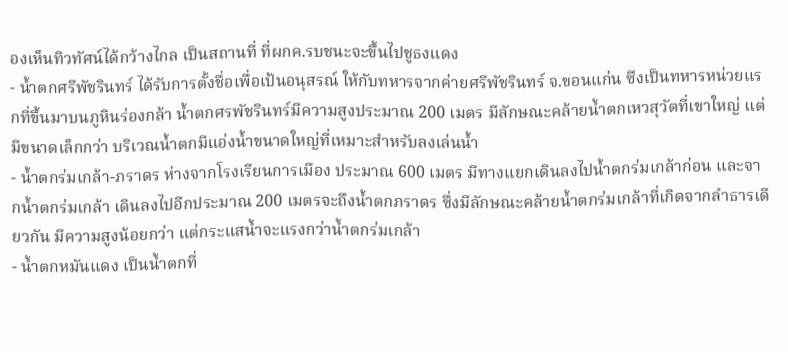องเห็นทิวทัศน์ได้กว้างไกล เป็นสถานที่ ที่ผกค.รบชนะจะขึ้นไปชูธงแดง
- น้ำตกศรีพัชรินทร์ ได้รับการตั้งชื่อเพื่อเป้นอนุสรณ์ ให้กับทหารจากค่ายศรีพัชรินทร์ จ.ขอนแก่น ซึงเป็นทหารหน่วยแรกที่ขึ้นมาบนภูหินร่องกล้า น้ำตกศรพัชรินทร์มีความสูงประมาณ 200 เมตร มีลักษณะคล้ายน้ำตกเหวสุวัตที่เขาใหญ่ แต่มีขนาดเล็กกว่า บริเวณน้ำตกมีแอ่งน้ำขนาดใหญ่ที่เหมาะสำหรับลงเล่นน้ำ
- น้ำตกร่มเกล้า-ภราดร ห่างจากโรงเรียนการเมือง ประมาณ 600 เมตร มีทางแยกเดินลงไปน้ำตกร่มเกล้าก่อน และจากน้ำตกร่มเกล้า เดินลงไปอีกประมาณ 200 เมตรจะถึงน้ำตกภราดร ซึ่งมีลักษณะคล้ายน้ำตกร่มเกล้าที่เกิดจากลำธารเดียวกัน มีความสูงน้อยกว่า แต่กระแสน้ำจะแรงกว่าน้ำตกร่มเกล้า
- น้ำตกหมันแดง เป็นน้ำตกที่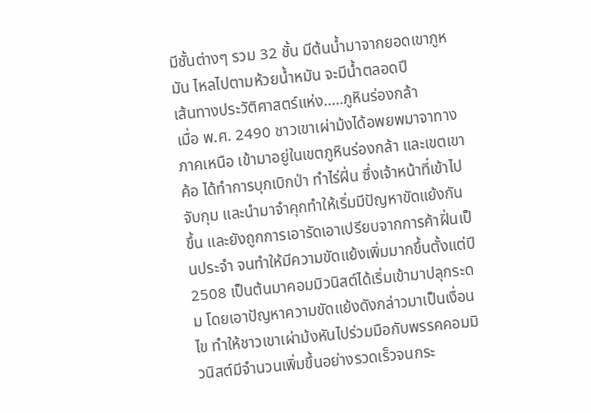มีชั้นต่างๆ รวม 32 ชั้น มีต้นน้ำมาจากยอดเขาภูหมัน ไหลไปตามห้วยน้ำหมัน จะมีน้ำตลอดปี
เส้นทางประวัติศาสตร์แห่ง.....ภูหินร่องกล้า
เมื่อ พ.ศ. 2490 ชาวเขาเผ่าม้งได้อพยพมาจาทางภาคเหนือ เข้ามาอยู่ในเขตภูหินร่องกล้า และเขตเขาค้อ ได้ทำการบุกเบิกป่า ทำไร่ฝิ่น ซึ่งเจ้าหน้าที่เข้าไปจับกุม และนำมาจำคุกทำให้เริ่มมีปัญหาขัดแย้งกันขึ้น และยังถูกการเอารัดเอาเปรียบจากการค้าฝิ่นเป็นประจำ จนทำให้มีความขัดแย้งเพิ่มมากขึ้นตั้งแต่ปี 2508 เป็นต้นมาคอมมิวนิสต์ได้เริ่มเข้ามาปลุกระดม โดยเอาปัญหาความขัดแย้งดังกล่าวมาเป็นเงื่อนไข ทำให้ชาวเขาเผ่าม้งหันไปร่วมมือกับพรรคคอมมิวนิสต์มีจำนวนเพิ่มขึ้นอย่างรวดเร็วจนกระ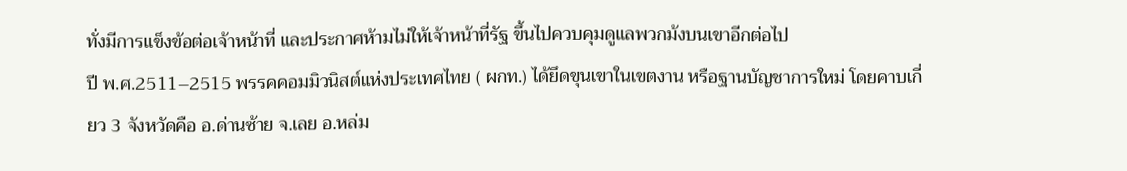ทั่งมีการแข็งข้อต่อเจ้าหน้าที่ และประกาศห้ามไม่ให้เจ้าหน้าที่รัฐ ขึ้นไปควบคุมดูแลพวกม้งบนเขาอีกต่อไป
ปี พ.ศ.2511–2515 พรรคคอมมิวนิสต์แห่งประเทศไทย ( ผกท.) ได้ยึดขุนเขาในเขตงาน หรือฐานบัญชาการใหม่ โดยคาบเกี่ยว 3 จังหวัดคือ อ.ด่านซ้าย จ.เลย อ.หล่ม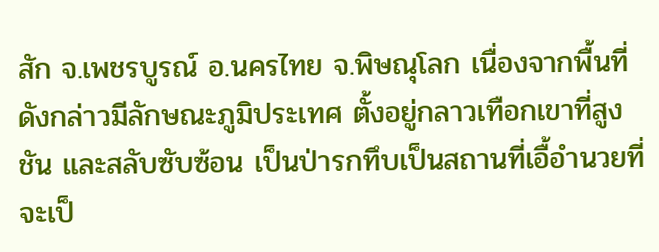สัก จ.เพชรบูรณ์ อ.นครไทย จ.พิษณุโลก เนื่องจากพื้นที่ดังกล่าวมีลักษณะภูมิประเทศ ตั้งอยู่กลาวเทือกเขาที่สูงชัน และสลับซับซ้อน เป็นป่ารกทึบเป็นสถานที่เอื้อำนวยที่จะเป็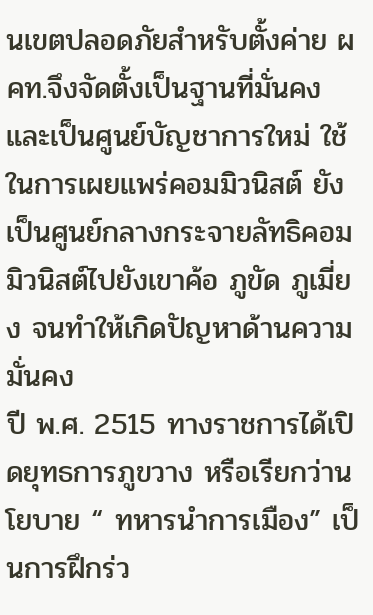นเขตปลอดภัยสำหรับตั้งค่าย ผคท.จึงจัดตั้งเป็นฐานที่มั่นคง และเป็นศูนย์บัญชาการใหม่ ใช้ในการเผยแพร่คอมมิวนิสต์ ยังเป็นศูนย์กลางกระจายลัทธิคอมมิวนิสต์ไปยังเขาค้อ ภูขัด ภูเมี่ยง จนทำให้เกิดปัญหาด้านความมั่นคง
ปี พ.ศ. 2515 ทางราชการได้เปิดยุทธการภูขวาง หรือเรียกว่านโยบาย “ ทหารนำการเมือง” เป็นการฝึกร่ว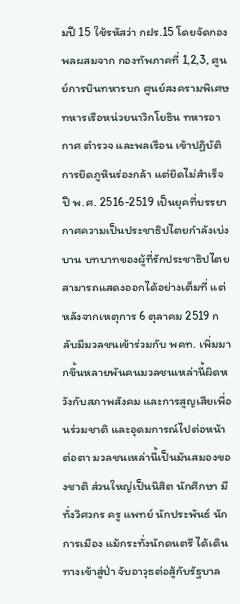มปี 15 ใช้รหัสว่า กฝร.15 โดยจัดกองพลผสมจาก กองทัพภาคที่ 1,2,3, ศูนย์การบินทหารบก ศูนย์สงครามพิเศษ ทหารเรือหน่วยนาวิกโยธิน ทหารอากาศ ตำรวจ และพลเรือน เข้าปฏิบัติการยึดภูหินร่องกล้า แต่ยึดไม่สำเร็จ
ปี พ.ศ. 2516-2519 เป็นยุคที่บรรยากาศความเป็นประชาธิปไตยกำลังเบ่งบาน บทบาทของผู้ที่รักประชาธิปไตย สามารถแสดงออกได้อย่างเต็มที่ แต่หลังจากเหตุการ 6 ตุลาคม 2519 กลับมีมวลชนเข้าร่วมกับ พคท. เพิ่มมากขึ้นหลายพันคนมวลชนเหล่านี้ผิดหวังกับสภาพสังคม และการสูญเสียเพื่อนร่วมชาติ และอุดมการณ์ไปต่อหน้าต่อตา มวลชนเหล่านี้เป็นมันสมองของชาติ ส่วนใหญ่เป็นนิสิต นักศึกษา มีทั่งวิศวกร ครู แพทย์ นักประพันธ์ นักการเมือง แม้กระทั่งนักดนตรี ได้เดินทางเข้าสู่ป่า จับอาวุธต่อสู้กับรัฐบาล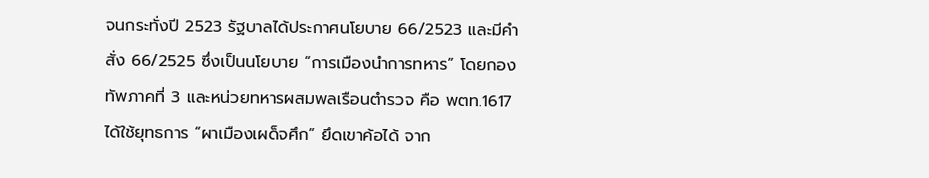จนกระทั่งปี 2523 รัฐบาลได้ประกาศนโยบาย 66/2523 และมีคำสั่ง 66/2525 ซึ่งเป็นนโยบาย “การเมืองนำการทหาร” โดยกองทัพภาคที่ 3 และหน่วยทหารผสมพลเรือนตำรวจ คือ พตท.1617 ได้ใช้ยุทธการ “ผาเมืองเผด็จศึก” ยึดเขาค้อได้ จาก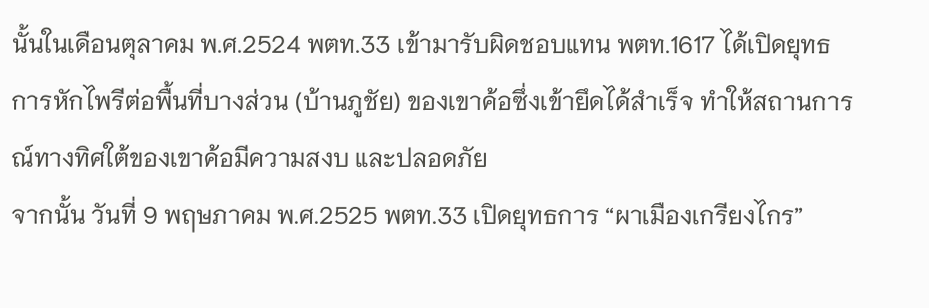นั้นในเดือนตุลาคม พ.ศ.2524 พตท.33 เข้ามารับผิดชอบแทน พตท.1617 ได้เปิดยุทธการหักไพรีต่อพื้นที่บางส่วน (บ้านภูชัย) ของเขาค้อซึ่งเข้ายึดได้สำเร็จ ทำให้สถานการณ์ทางทิศใต้ของเขาค้อมีความสงบ และปลอดภัย
จากนั้น วันที่ 9 พฤษภาคม พ.ศ.2525 พตท.33 เปิดยุทธการ “ผาเมืองเกรียงไกร”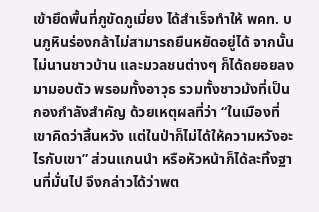เข้ายึดพื้นที่ภูขัดภูเมี่ยง ได้สำเร็จทำให้ พคท. บนภูหินร่องกล้าไม่สามารถยืนหยัดอยู่ได้ จากนั้นไม่นานชาวบ้าน และมวลชนต่างๆ ก็ได้ถยอยลงมามอบตัว พรอมทั้งอาวุธ รวมทั้งชาวม้งที่เป็นกองกำลังสำคัญ ด้วยเหตุผลที่ว่า “ในเมืองที่เขาคิดว่าสิ้นหวัง แต่ในป่าก็ไม่ได้ให้ความหวังอะไรกับเขา” ส่วนแกนนำ หรือหัวหน้าก็ได้ละทิ้งฐานที่มั่นไป จึงกล่าวได้ว่าพต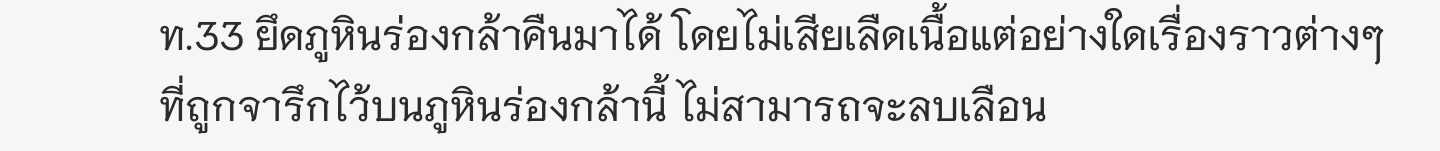ท.33 ยึดภูหินร่องกล้าคืนมาได้ โดยไม่เสียเลืดเนื้อแต่อย่างใดเรื่องราวต่างๆ ที่ถูกจารึกไว้บนภูหินร่องกล้านี้ ไม่สามารถจะลบเลือน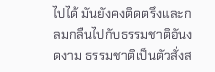ไปได้ มันยังคงติดตรึงและกลมกลืนไปกับธรรมชาติอันงดงาม ธรรมชาติเป็นตัวสั่งส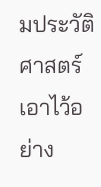มประวัติศาสตร์เอาไว้อย่าง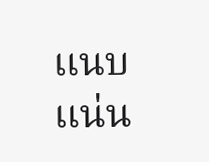แนบแน่น